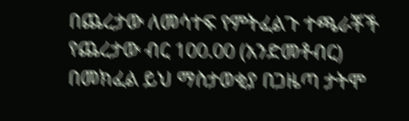በጨረታው ለመሳተፍ የምትፈልጉ ተጫራቾች የጨረታው ብር 100.00 (አንድመቶብር) በመክፈል ይህ ማስታወቂያ በጋዜጣ ታትሞ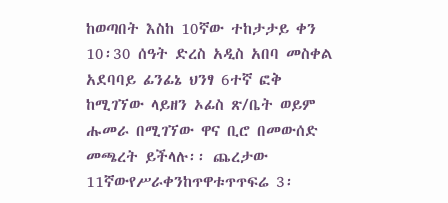ከወጣበት እስከ 10ኛው ተከታታይ ቀን 10፡30 ሰዓት ድረስ አዲስ አበባ መስቀል አደባባይ ፊንፊኔ ህንፃ 6ተኛ ፎቅ ከሚገኘው ላይዘን ኦፊስ ጽ/ቤት ወይም ሑመራ በሚገኘው ዋና ቢሮ በመውሰድ መጫረት ይችላሉ፡፡ ጨረታው 11ኛውየሥራቀንከጥዋቱጥጥፍሬ 3፡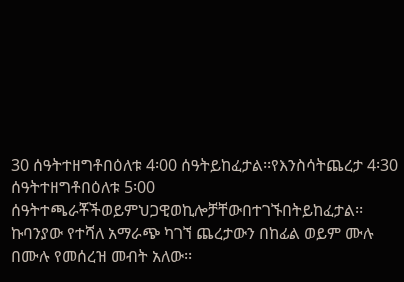30 ሰዓትተዘግቶበዕለቱ 4፡00 ሰዓትይከፈታል፡፡የእንስሳትጨረታ 4፡30 ሰዓትተዘግቶበዕለቱ 5፡00 ሰዓትተጫራቾችወይምህጋዊወኪሎቻቸውበተገኙበትይከፈታል፡፡
ኩባንያው የተሻለ አማራጭ ካገኘ ጨረታውን በከፊል ወይም ሙሉ በሙሉ የመሰረዝ መብት አለው፡፡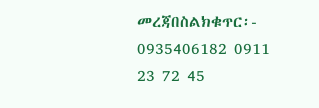መረጃበስልክቁጥር፡- 0935406182 0911 23 72 45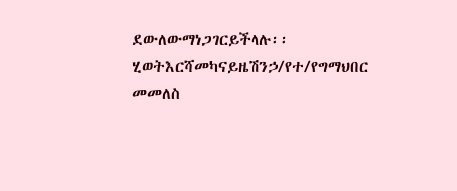ደውለውማነጋገርይችላሉ፡፡
ሂወትእርሻመካናይዜሽንኃ/የተ/የግማህበር
መመለስ